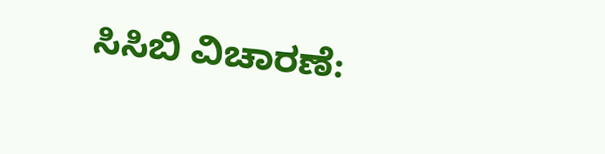ಸಿಸಿಬಿ ವಿಚಾರಣೆ: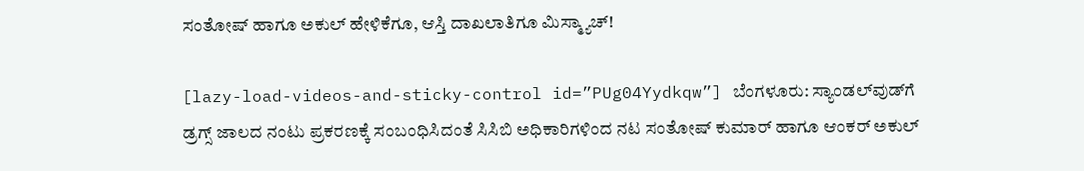ಸಂತೋಷ್ ಹಾಗೂ ಅಕುಲ್ ಹೇಳಿಕೆಗೂ, ಆಸ್ತಿ ದಾಖಲಾತಿಗೂ ಮಿಸ್ಮ್ಯಾಚ್!

[lazy-load-videos-and-sticky-control id=”PUg04Yydkqw”] ಬೆಂಗಳೂರು: ಸ್ಯಾಂಡಲ್‌ವುಡ್‌ಗೆ ಡ್ರಗ್ಸ್ ಜಾಲದ ನಂಟು ಪ್ರಕರಣಕ್ಕೆ ಸಂಬಂಧಿಸಿದಂತೆ ಸಿಸಿಬಿ ಅಧಿಕಾರಿಗಳಿಂದ ನಟ ಸಂತೋಷ್ ಕುಮಾರ್ ಹಾಗೂ ಆಂಕರ್ ಅಕುಲ್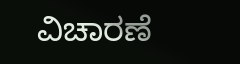ವಿಚಾರಣೆ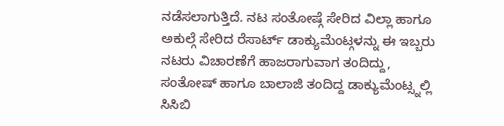ನಡೆಸಲಾಗುತ್ತಿದೆ. ನಟ ಸಂತೋಷ್ಗೆ ಸೇರಿದ ವಿಲ್ಲಾ ಹಾಗೂ ಅಕುಲ್ಗೆ ಸೇರಿದ ರೆಸಾರ್ಟ್ ಡಾಕ್ಯುಮೆಂಟ್ಗಳನ್ನು ಈ ಇಬ್ಬರು ನಟರು ವಿಚಾರಣೆಗೆ ಹಾಜರಾಗುವಾಗ ತಂದಿದ್ದು, ಸಂತೋಷ್ ಹಾಗೂ ಬಾಲಾಜಿ ತಂದಿದ್ದ ಡಾಕ್ಯುಮೆಂಟ್ಸ್ನಲ್ಲಿ ಸಿಸಿಬಿ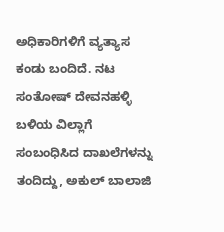ಅಧಿಕಾರಿಗಳಿಗೆ ವ್ಯತ್ಯಾಸ ಕಂಡು ಬಂದಿದೆ. ನಟ ಸಂತೋಷ್ ದೇವನಹಳ್ಳಿ ಬಳಿಯ ವಿಲ್ಲಾಗೆ ಸಂಬಂಧಿಸಿದ ದಾಖಲೆಗಳನ್ನು ತಂದಿದ್ದು, ಅಕುಲ್ ಬಾಲಾಜಿ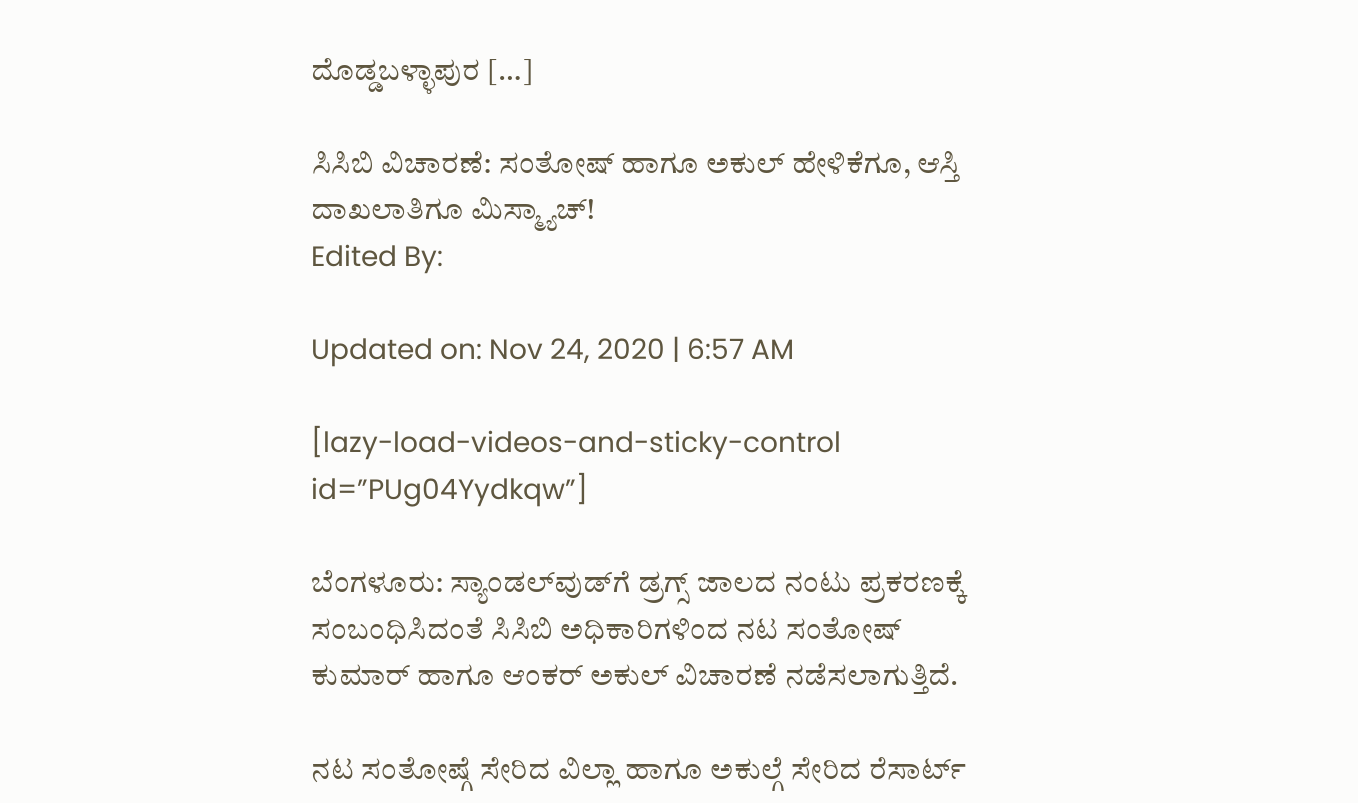ದೊಡ್ಡಬಳ್ಳಾಪುರ […]

ಸಿಸಿಬಿ ವಿಚಾರಣೆ: ಸಂತೋಷ್ ಹಾಗೂ ಅಕುಲ್ ಹೇಳಿಕೆಗೂ, ಆಸ್ತಿ ದಾಖಲಾತಿಗೂ ಮಿಸ್ಮ್ಯಾಚ್!
Edited By:

Updated on: Nov 24, 2020 | 6:57 AM

[lazy-load-videos-and-sticky-control id=”PUg04Yydkqw”]

ಬೆಂಗಳೂರು: ಸ್ಯಾಂಡಲ್‌ವುಡ್‌ಗೆ ಡ್ರಗ್ಸ್ ಜಾಲದ ನಂಟು ಪ್ರಕರಣಕ್ಕೆ ಸಂಬಂಧಿಸಿದಂತೆ ಸಿಸಿಬಿ ಅಧಿಕಾರಿಗಳಿಂದ ನಟ ಸಂತೋಷ್ ಕುಮಾರ್ ಹಾಗೂ ಆಂಕರ್ ಅಕುಲ್ ವಿಚಾರಣೆ ನಡೆಸಲಾಗುತ್ತಿದೆ.

ನಟ ಸಂತೋಷ್ಗೆ ಸೇರಿದ ವಿಲ್ಲಾ ಹಾಗೂ ಅಕುಲ್ಗೆ ಸೇರಿದ ರೆಸಾರ್ಟ್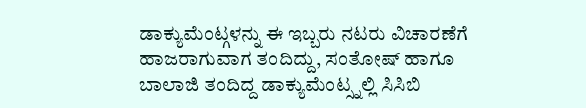ಡಾಕ್ಯುಮೆಂಟ್ಗಳನ್ನು ಈ ಇಬ್ಬರು ನಟರು ವಿಚಾರಣೆಗೆ ಹಾಜರಾಗುವಾಗ ತಂದಿದ್ದು, ಸಂತೋಷ್ ಹಾಗೂ ಬಾಲಾಜಿ ತಂದಿದ್ದ ಡಾಕ್ಯುಮೆಂಟ್ಸ್ನಲ್ಲಿ ಸಿಸಿಬಿ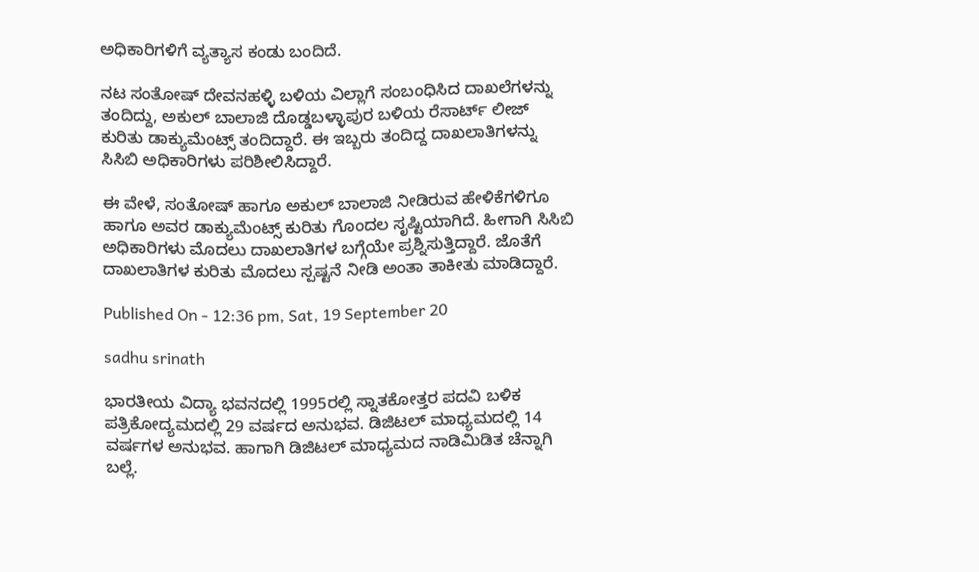ಅಧಿಕಾರಿಗಳಿಗೆ ವ್ಯತ್ಯಾಸ ಕಂಡು ಬಂದಿದೆ.

ನಟ ಸಂತೋಷ್ ದೇವನಹಳ್ಳಿ ಬಳಿಯ ವಿಲ್ಲಾಗೆ ಸಂಬಂಧಿಸಿದ ದಾಖಲೆಗಳನ್ನು ತಂದಿದ್ದು, ಅಕುಲ್ ಬಾಲಾಜಿ ದೊಡ್ಡಬಳ್ಳಾಪುರ ಬಳಿಯ ರೆಸಾರ್ಟ್ ಲೀಜ್ ಕುರಿತು ಡಾಕ್ಯುಮೆಂಟ್ಸ್ ತಂದಿದ್ದಾರೆ. ಈ ಇಬ್ಬರು ತಂದಿದ್ದ ದಾಖಲಾತಿಗಳನ್ನು ಸಿಸಿಬಿ ಅಧಿಕಾರಿಗಳು ಪರಿಶೀಲಿಸಿದ್ದಾರೆ.

ಈ ವೇಳೆ, ಸಂತೋಷ್ ಹಾಗೂ ಅಕುಲ್ ಬಾಲಾಜಿ ನೀಡಿರುವ ಹೇಳಿಕೆಗಳಿಗೂ ಹಾಗೂ ಅವರ ಡಾಕ್ಯುಮೆಂಟ್ಸ್ ಕುರಿತು ಗೊಂದಲ ಸೃಷ್ಟಿಯಾಗಿದೆ. ಹೀಗಾಗಿ ಸಿಸಿಬಿ ಅಧಿಕಾರಿಗಳು ಮೊದಲು ದಾಖಲಾತಿಗಳ ಬಗ್ಗೆಯೇ ಪ್ರಶ್ನಿಸುತ್ತಿದ್ದಾರೆ. ಜೊತೆಗೆ ದಾಖಲಾತಿಗಳ ಕುರಿತು ಮೊದಲು ಸ್ಪಷ್ಟನೆ ನೀಡಿ ಅಂತಾ ತಾಕೀತು ಮಾಡಿದ್ದಾರೆ.

Published On - 12:36 pm, Sat, 19 September 20

sadhu srinath

ಭಾರತೀಯ ವಿದ್ಯಾ ಭವನದಲ್ಲಿ 1995ರಲ್ಲಿ ಸ್ನಾತಕೋತ್ತರ ಪದವಿ ಬಳಿಕ ಪತ್ರಿಕೋದ್ಯಮದಲ್ಲಿ 29 ವರ್ಷದ ಅನುಭವ. ಡಿಜಿಟಲ್ ಮಾಧ್ಯಮದಲ್ಲಿ 14 ವರ್ಷಗಳ ಅನುಭವ. ಹಾಗಾಗಿ ಡಿಜಿಟಲ್ ಮಾಧ್ಯಮದ ನಾಡಿಮಿಡಿತ ಚೆನ್ನಾಗಿ ಬಲ್ಲೆ.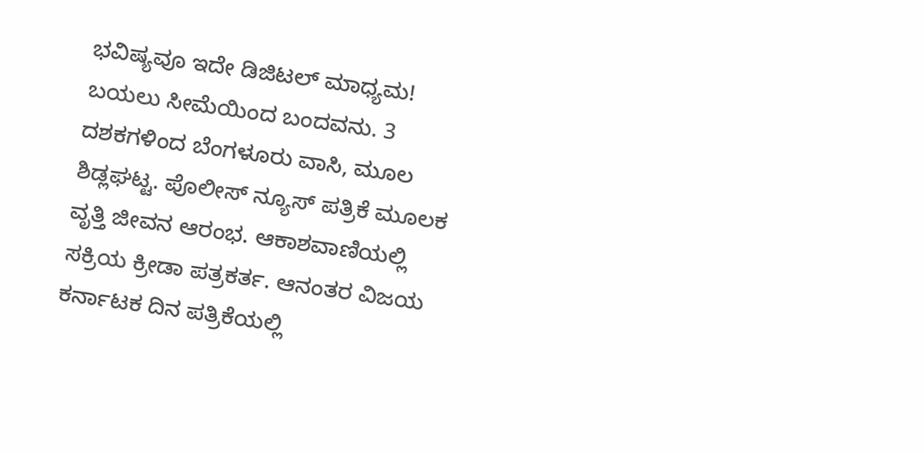ಭವಿಷ್ಯವೂ ಇದೇ ಡಿಜಿಟಲ್ ಮಾಧ್ಯಮ! ಬಯಲು ಸೀಮೆಯಿಂದ ಬಂದವನು. 3 ದಶಕಗಳಿಂದ ಬೆಂಗಳೂರು ವಾಸಿ, ಮೂಲ ಶಿಡ್ಲಘಟ್ಟ. ಪೊಲೀಸ್ ನ್ಯೂಸ್ ಪತ್ರಿಕೆ ಮೂಲಕ ವೃತ್ತಿ ಜೀವನ ಆರಂಭ. ಆಕಾಶವಾಣಿಯಲ್ಲಿ ಸಕ್ರಿಯ ಕ್ರೀಡಾ ಪತ್ರಕರ್ತ. ಆನಂತರ ವಿಜಯ ಕರ್ನಾಟಕ ದಿನ ಪತ್ರಿಕೆಯಲ್ಲಿ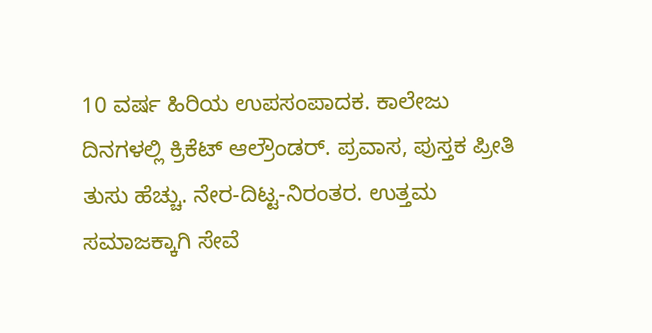10 ವರ್ಷ ಹಿರಿಯ ಉಪಸಂಪಾದಕ. ಕಾಲೇಜು ದಿನಗಳಲ್ಲಿ ಕ್ರಿಕೆಟ್ ಆಲ್ರೌಂಡರ್. ಪ್ರವಾಸ, ಪುಸ್ತಕ ಪ್ರೀತಿ ತುಸು ಹೆಚ್ಚು. ನೇರ-ದಿಟ್ಟ-ನಿರಂತರ. ಉತ್ತಮ ಸಮಾಜಕ್ಕಾಗಿ ಸೇವೆ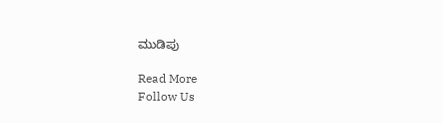ಮುಡಿಪು

Read More
Follow Us